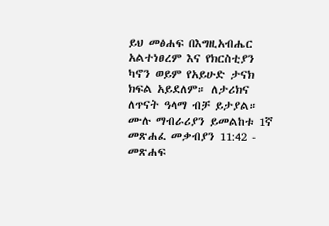ይህ መፅሐፍ በእግዚአብሔር አልተነፀረም እና የክርስቲያን ካኖን ወይም የአይሁድ ታናክ ክፍል አይደለም። ለታሪክና ለጥናት ዓላማ ብቻ ይታያል። ሙሉ ማብራሪያን ይመልከቱ 1ኛ መጽሐፈ መቃብያን 11:42 - መጽሐፍ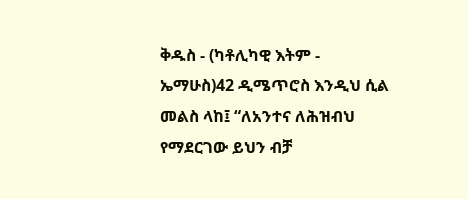ቅዱስ - (ካቶሊካዊ እትም - ኤማሁስ)42 ዲሜጥሮስ እንዲህ ሲል መልስ ላከ፤ “ለአንተና ለሕዝብህ የማደርገው ይህን ብቻ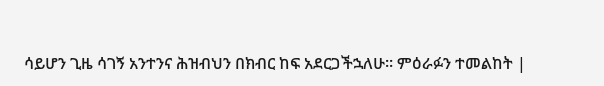ሳይሆን ጊዜ ሳገኝ አንተንና ሕዝብህን በክብር ከፍ አደርጋችኋለሁ። ምዕራፉን ተመልከት |